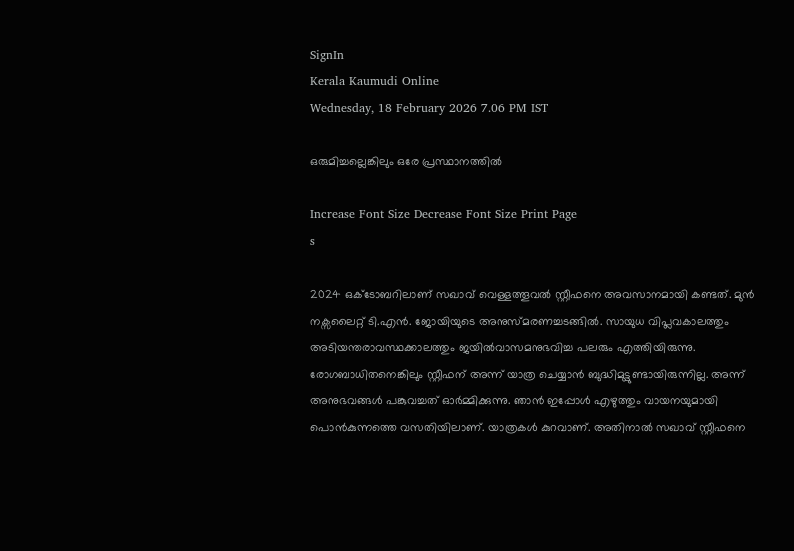SignIn
Kerala Kaumudi Online
Wednesday, 18 February 2026 7.06 PM IST

ഒരുമിച്ചല്ലെങ്കിലും ഒരേ പ്രസ്ഥാനത്തിൽ

Increase Font Size Decrease Font Size Print Page
s

2024 ഒക്ടോബറിലാണ് സഖാവ് വെള്ളത്തൂവൽ സ്റ്റീഫനെ അവസാനമായി കണ്ടത്. മുൻ നക്സലൈറ്റ് ടി.എൻ. ജോയിയുടെ അനുസ്മരണച്ചടങ്ങിൽ. സായുധ വിപ്ലവകാലത്തും അടിയന്തരാവസ്ഥക്കാലത്തും ജയിൽവാസമനുഭവിച്ച പലരും എത്തിയിരുന്നു. രോഗബാധിതനെങ്കിലും സ്റ്റീഫന് അന്ന് യാത്ര ചെയ്യാൻ ബുദ്ധിമുട്ടുണ്ടായിരുന്നില്ല. അന്ന് അനുഭവങ്ങൾ പങ്കുവച്ചത് ഓർമ്മിക്കുന്നു. ഞാൻ ഇപ്പോൾ എഴുത്തും വായനയുമായി പൊൻകുന്നത്തെ വസതിയിലാണ്. യാത്രകൾ കുറവാണ്. അതിനാൽ സഖാവ് സ്റ്റീഫനെ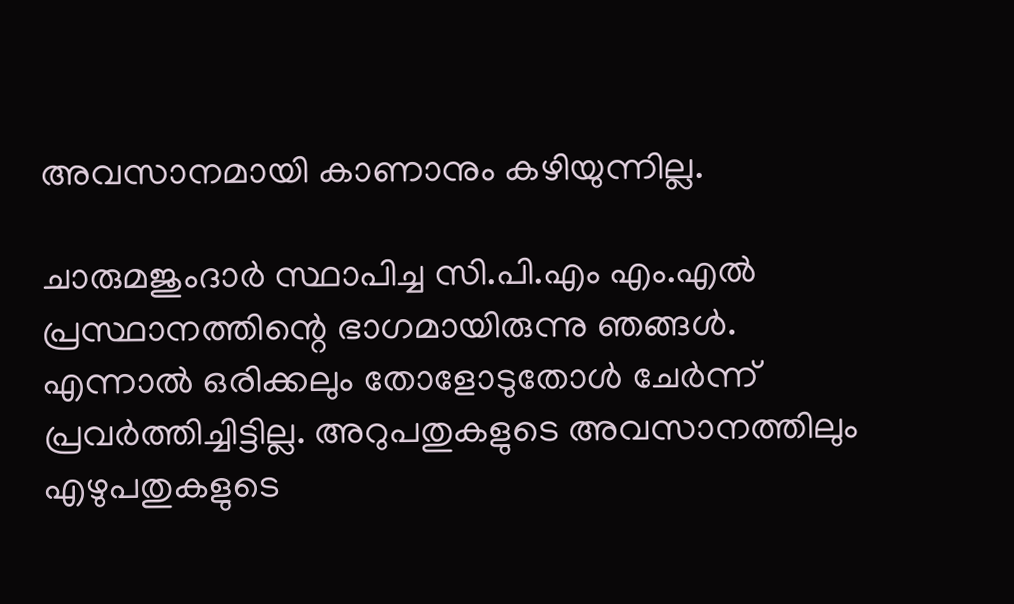അവസാനമായി കാണാനും കഴിയുന്നില്ല.

ചാരുമജുംദാർ സ്ഥാപിച്ച സി.പി.എം എം.എൽ പ്രസ്ഥാനത്തിന്റെ ഭാഗമായിരുന്നു ഞങ്ങൾ. എന്നാൽ ഒരിക്കലും തോളോടുതോൾ ചേർന്ന് പ്രവർത്തിച്ചിട്ടില്ല. അറുപതുകളുടെ അവസാനത്തിലും എഴുപതുകളുടെ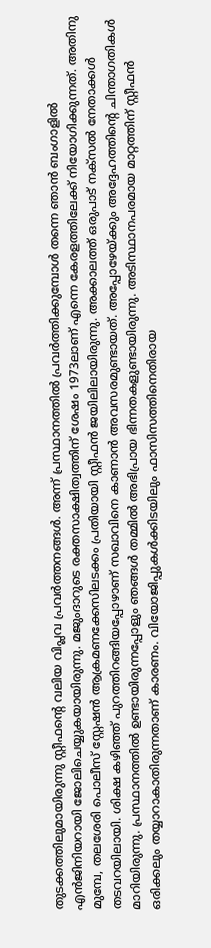തുടക്കത്തിലുമായിരുന്നു സ്റ്റീഫന്റെ വലിയ വിപ്ലവ പ്രവർത്തനങ്ങൾ. അന്ന് പ്രസ്ഥാനത്തിൽ പ്രവർത്തിക്കുമ്പോൾ തന്നെ ഞാൻ ബംഗാളിൽ എൻജിനിയറായി ജോലിചെയ്യുകയായിരുന്നു. മജുംദാറുടെ രക്തസാക്ഷിത്വത്തിന് ശേഷം 1973ലാണ് എന്നെ കേരളത്തിലേക്ക് നിയോഗിക്കുന്നത്. അതിനു മുമ്പേ, തലശേരി പൊലീസ് സ്റ്റേഷൻ ആക്രമണക്കേസിലടക്കം പ്രതിയായി സ്റ്റീഫൻ ജയിലിലായിരുന്നു. അക്കാലത്ത് ഒരുപാട് നക്സൽ നേതാക്കൾ തടവറയിലായി. ശിക്ഷ കഴിഞ്ഞ് പുറത്തിറങ്ങിയപ്പോഴാണ് സഖാവിനെ കാണാൻ അവസരമുണ്ടായത്. അപ്പോഴേയ്ക്കും അദ്ദേഹത്തിന്റെ ചിന്താഗതികൾ മാറിയിരുന്നു. പ്രസ്ഥാനത്തിൽ ഉണ്ടായിരുന്നപ്പോളും ഞങ്ങൾ തമ്മിൽ അഭിപ്രായ ഭിന്നതകളുണ്ടായിരുന്നു. അടിസ്ഥാനപരമായ മാറ്റത്തിന് സ്റ്റീഫൻ ഒരിക്കലും തയ്യാറാകാതിരുന്നതാണ് കാരണം. വിയോജിപ്പുകൾക്കിടയിലും ഫാസിസത്തിനെതിരായ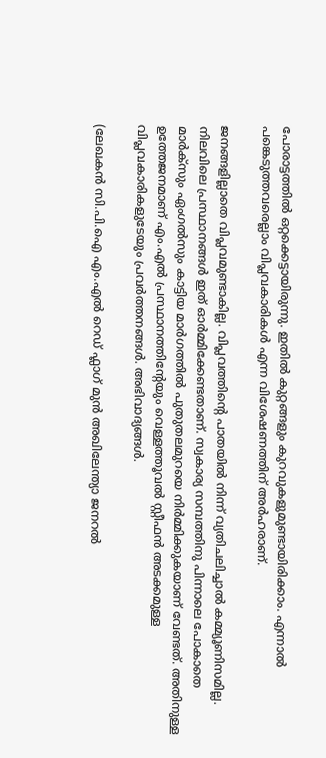പോരാട്ടത്തിൽ ഒറ്റക്കെട്ടായിരുന്നു. ഇതിൽ കുറ്റങ്ങളും കുറവുകളുമുണ്ടായിരിക്കാം. എന്നാൽ പങ്കെടുത്തവരെല്ലാം വിപ്ലവകാരികൾ എന്ന വിശേഷണത്തിന് അർഹരാണ്.

ജനങ്ങളില്ലാതെ വിപ്ലവമുണ്ടാകില്ല. വിപ്ലവത്തിന്റെ പാതയിൽ നിന്ന് വ്യതിചലിച്ചാൽ കമ്മ്യൂണിസമില്ല. നിലവിലെ പ്രസ്ഥാനങ്ങൾ ഇത് ഓർമ്മിക്കേണ്ടതാണ്. സ്വകാര്യ സമ്പത്തിനു പിന്നാലെ പോകാതെ മാ‌ർക്സും ഏംഗൽസും കാട്ടിയ മാർഗത്തിൽ പുതുതലമുറയെ നിർമ്മിക്കുകയാണ് വേണ്ടത്. അതിനുള്ള ഉത്തേജനമാണ് എം.എൽ പ്രസ്ഥാനത്തിന്റേയും വെള്ളത്തൂവൽ സ്റ്റീഫൻ അടക്കമുള്ള വിപ്ലവകാരികളുടേയും പ്രവർത്തനങ്ങൾ. അഭിവാദ്യങ്ങൾ.

(ലേഖകൻ സി.പി.ഐ എം.എൽ റെഡ് ഫ്ലാഗ് മുൻ അഖിലേന്ത്യാ ജനറൽ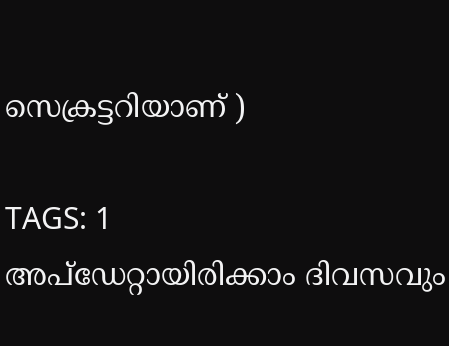സെക്രട്ടറിയാണ് )

TAGS: 1
അപ്ഡേറ്റായിരിക്കാം ദിവസവും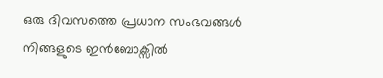ഒരു ദിവസത്തെ പ്രധാന സംഭവങ്ങൾ നിങ്ങളുടെ ഇൻബോക്സിൽ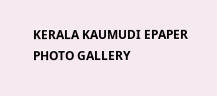KERALA KAUMUDI EPAPER
PHOTO GALLERY